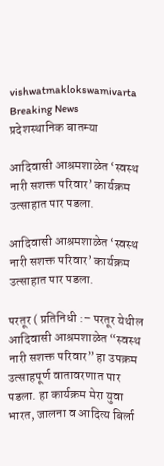vishwatmaklokswamivarta
Breaking News
प्रदेशस्थानिक बातम्या

आदिवासी आश्रमशाळेत ‘स्वस्थ नारी सशक्त परिवार’ कार्यक्रम उत्साहात पार पडला.

आदिवासी आश्रमशाळेत ‘स्वस्थ नारी सशक्त परिवार’ कार्यक्रम उत्साहात पार पडला.

परतूर ( प्रतिनिधी :– परतूर येथील आदिवासी आश्रमशाळेत “स्वस्थ नारी सशक्त परिवार” हा उपक्रम उत्साहपूर्ण वातावरणात पार पडला. हा कार्यक्रम मेरा युवा भारत, जालना व आदित्य बिर्ला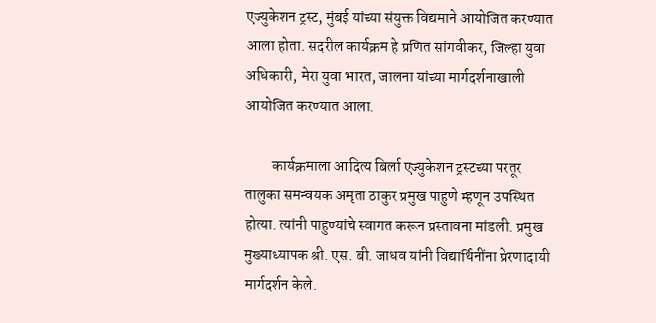एज्युकेशन ट्रस्ट, मुंबई यांच्या संयुक्त विद्यमाने आयोजित करण्यात आला होता. सदरील कार्यक्रम हे प्रणित सांगवीकर, जिल्हा युवा अधिकारी, मेरा युवा भारत, जालना यांच्या मार्गदर्शनाखाली आयोजित करण्यात आला.

         कार्यक्रमाला आदित्य बिर्ला एज्युकेशन ट्रस्टच्या परतूर तालुका समन्वयक अमृता ठाकुर प्रमुख पाहुणे म्हणून उपस्थित होत्या. त्यांनी पाहुण्यांचे स्वागत करून प्रस्तावना मांडली. प्रमुख मुख्याध्यापक श्री. एस. बी. जाधव यांनी विद्यार्थिनींना प्रेरणादायी मार्गदर्शन केले.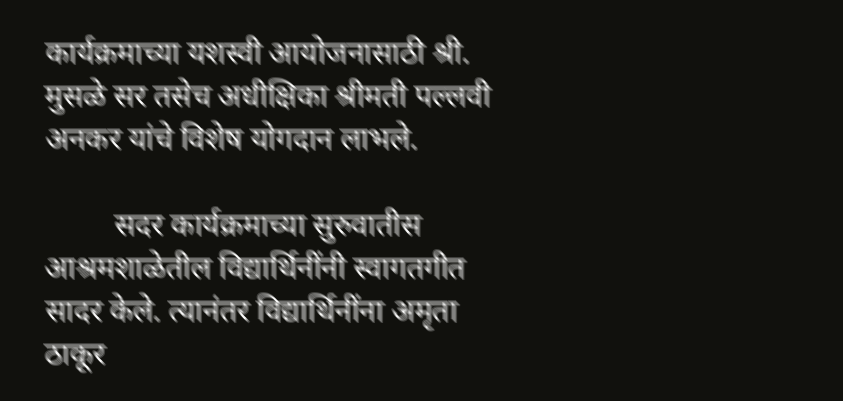कार्यक्रमाच्या यशस्वी आयोजनासाठी श्री. मुसळे सर तसेच अधीक्षिका श्रीमती पल्लवी अनकर यांचे विशेष योगदान लाभले.

         सदर कार्यक्रमाच्या सुरुवातीस आश्रमशाळेतील विद्यार्थिनींनी स्वागतगीत सादर केले. त्यानंतर विद्यार्थिनींना अमृता ठाकूर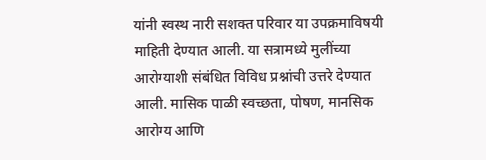यांनी स्वस्थ नारी सशक्त परिवार या उपक्रमाविषयी माहिती देण्यात आली. या सत्रामध्ये मुलींच्या आरोग्याशी संबंधित विविध प्रश्नांची उत्तरे देण्यात आली. मासिक पाळी स्वच्छता, पोषण, मानसिक आरोग्य आणि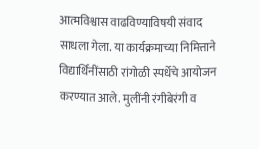आत्मविश्वास वाढविण्याविषयी संवाद साधला गेला. या कार्यक्रमाच्या निमित्ताने विद्यार्थिनींसाठी रांगोळी स्पर्धेचे आयोजन करण्यात आले. मुलींनी रंगीबेरंगी व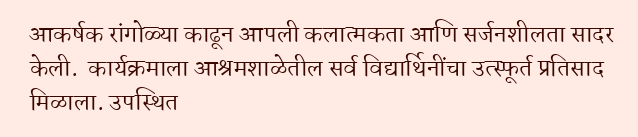आकर्षक रांगोळ्या काढून आपली कलात्मकता आणि सर्जनशीलता सादर केली.  कार्यक्रमाला आश्रमशाळेतील सर्व विद्यार्थिनींचा उत्स्फूर्त प्रतिसाद मिळाला. उपस्थित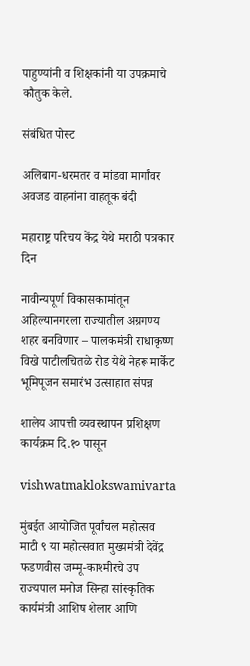पाहुण्यांनी व शिक्षकांनी या उपक्रमाचे कौतुक केले.

संबंधित पोस्ट

अलिबाग-धरमतर व मांडवा मार्गांवर अवजड वाहनांना वाहतूक बंदी

महाराष्ट्र परिचय केंद्र येथे मराठी पत्रकार दिन

नावीन्यपूर्ण विकासकामांतून अहिल्यानगरला राज्यातील अग्रगण्य शहर बनविणार – पालकमंत्री राधाकृष्ण विखे पाटीलचितळे रोड येथे नेहरू मार्केट भूमिपूजन समारंभ उत्साहात संपन्न

शालेय आपत्ती व्यवस्थापन प्रशिक्षण कार्यक्रम दि.१० पासून

vishwatmaklokswamivarta

मुंबईत आयोजित पूर्वांचल महोत्सव माटी ९ या महोत्सवात मुख्यमंत्री देवेंद्र फडणवीस जम्मू-काश्मीरचे उप राज्यपाल मनोज सिन्हा सांस्कृतिक कार्यमंत्री आशिष शेलार आणि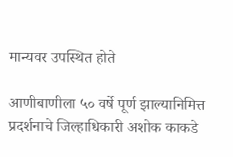मान्यवर उपस्थित होते

आणीबाणीला ५० वर्षे पूर्ण झाल्यानिमित्त प्रदर्शनाचे जिल्हाधिकारी अशोक काकडे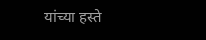यांच्या हस्ते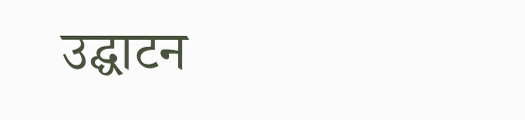उद्घाटन